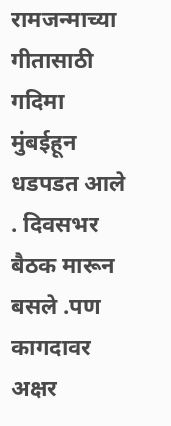रामजन्माच्या गीतासाठी गदिमा मुंबईहून धडपडत आले . दिवसभर बैठक मारून बसले .पण कागदावर अक्षर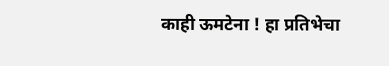काही ऊमटेना ! हा प्रतिभेचा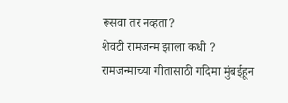रूसवा तर नव्हता?
शेवटी रामजन्म झाला कधी ?
रामजन्माच्या गीतासाठी गदिमा मुंबईहून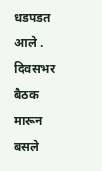धडपडत आले . दिवसभर बैठक मारून बसले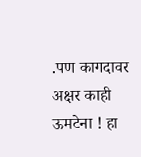.पण कागदावर अक्षर काही ऊमटेना ! हा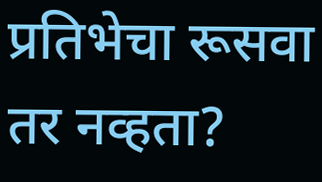प्रतिभेचा रूसवा तर नव्हता?